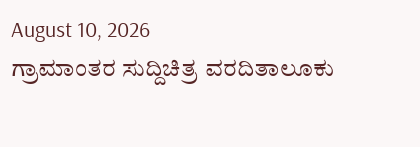August 10, 2026
ಗ್ರಾಮಾಂತರ ಸುದ್ದಿಚಿತ್ರ ವರದಿತಾಲೂಕು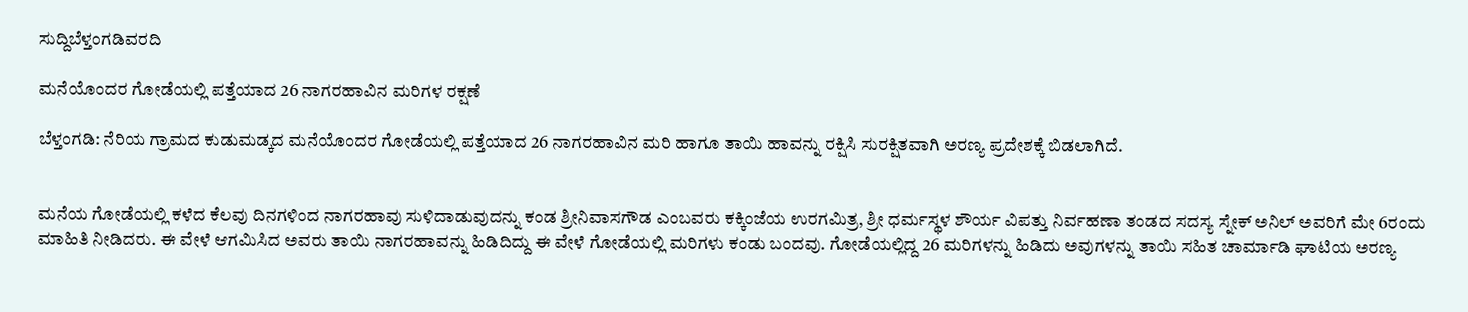ಸುದ್ದಿಬೆಳ್ತಂಗಡಿವರದಿ

ಮನೆಯೊಂದರ ಗೋಡೆಯಲ್ಲಿ ಪತ್ತೆಯಾದ 26 ನಾಗರಹಾವಿನ ಮರಿಗಳ ರಕ್ಷಣೆ

ಬೆಳ್ತಂಗಡಿ: ನೆರಿಯ ಗ್ರಾಮದ ಕುಡುಮಡ್ಕದ ಮನೆಯೊಂದರ ಗೋಡೆಯಲ್ಲಿ ಪತ್ತೆಯಾದ 26 ನಾಗರಹಾವಿನ ಮರಿ ಹಾಗೂ ತಾಯಿ ಹಾವನ್ನು ರಕ್ಷಿಸಿ ಸುರಕ್ಷಿತವಾಗಿ ಅರಣ್ಯ ಪ್ರದೇಶಕ್ಕೆ ಬಿಡಲಾಗಿದೆ.


ಮನೆಯ ಗೋಡೆಯಲ್ಲಿ ಕಳೆದ ಕೆಲವು ದಿನಗಳಿಂದ ನಾಗರಹಾವು ಸುಳಿದಾಡುವುದನ್ನು ಕಂಡ ಶ್ರೀನಿವಾಸಗೌಡ ಎಂಬವರು ಕಕ್ಕಿಂಜೆಯ ಉರಗಮಿತ್ರ, ಶ್ರೀ ಧರ್ಮಸ್ಥಳ ಶೌರ್ಯ ವಿಪತ್ತು ನಿರ್ವಹಣಾ ತಂಡದ ಸದಸ್ಯ ಸ್ನೇಕ್ ಅನಿಲ್ ಅವರಿಗೆ ಮೇ 6ರಂದು ಮಾಹಿತಿ ನೀಡಿದರು. ಈ ವೇಳೆ ಆಗಮಿಸಿದ ಅವರು ತಾಯಿ ನಾಗರಹಾವನ್ನು ಹಿಡಿದಿದ್ದು ಈ ವೇಳೆ ಗೋಡೆಯಲ್ಲಿ ಮರಿಗಳು ಕಂಡು ಬಂದವು. ಗೋಡೆಯಲ್ಲಿದ್ದ 26 ಮರಿಗಳನ್ನು ಹಿಡಿದು ಅವುಗಳನ್ನು ತಾಯಿ ಸಹಿತ ಚಾರ್ಮಾಡಿ ಘಾಟಿಯ ಅರಣ್ಯ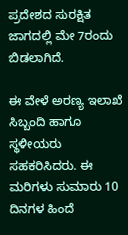ಪ್ರದೇಶದ ಸುರಕ್ಷಿತ ಜಾಗದಲ್ಲಿ ಮೇ 7ರಂದು ಬಿಡಲಾಗಿದೆ.

ಈ ವೇಳೆ ಅರಣ್ಯ ಇಲಾಖೆ ಸಿಬ್ಬಂದಿ ಹಾಗೂ ಸ್ಥಳೀಯರು ಸಹಕರಿಸಿದರು. ಈ ಮರಿಗಳು ಸುಮಾರು 10 ದಿನಗಳ ಹಿಂದೆ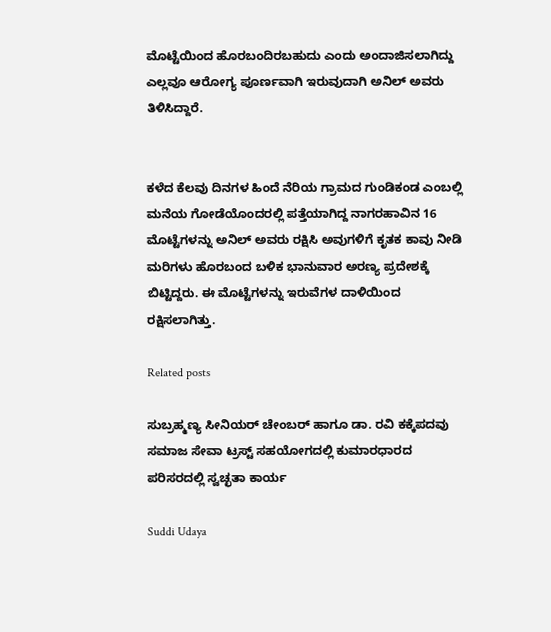ಮೊಟ್ಟೆಯಿಂದ ಹೊರಬಂದಿರಬಹುದು ಎಂದು ಅಂದಾಜಿಸಲಾಗಿದ್ದು ಎಲ್ಲವೂ ಆರೋಗ್ಯ ಪೂರ್ಣವಾಗಿ ಇರುವುದಾಗಿ ಅನಿಲ್ ಅವರು ತಿಳಿಸಿದ್ದಾರೆ.


ಕಳೆದ ಕೆಲವು ದಿನಗಳ ಹಿಂದೆ ನೆರಿಯ ಗ್ರಾಮದ ಗುಂಡಿಕಂಡ ಎಂಬಲ್ಲಿ ಮನೆಯ ಗೋಡೆಯೊಂದರಲ್ಲಿ ಪತ್ತೆಯಾಗಿದ್ದ ನಾಗರಹಾವಿನ 16 ಮೊಟ್ಟೆಗಳನ್ನು ಅನಿಲ್ ಅವರು ರಕ್ಷಿಸಿ ಅವುಗಳಿಗೆ ಕೃತಕ ಕಾವು ನೀಡಿ ಮರಿಗಳು ಹೊರಬಂದ ಬಳಿಕ ಭಾನುವಾರ ಅರಣ್ಯ ಪ್ರದೇಶಕ್ಕೆ ಬಿಟ್ಟಿದ್ದರು. ಈ ಮೊಟ್ಟೆಗಳನ್ನು ಇರುವೆಗಳ ದಾಳಿಯಿಂದ ರಕ್ಷಿಸಲಾಗಿತ್ತು.

Related posts

ಸುಬ್ರಹ್ಮಣ್ಯ ಸೀನಿಯರ್ ಚೇಂಬರ್ ಹಾಗೂ ಡಾ. ರವಿ ಕಕ್ಕೆಪದವು ಸಮಾಜ ಸೇವಾ ಟ್ರಸ್ಟ್‌ ಸಹಯೋಗದಲ್ಲಿ ಕುಮಾರಧಾರದ ಪರಿಸರದಲ್ಲಿ ಸ್ವಚ್ಛತಾ ಕಾರ್ಯ

Suddi Udaya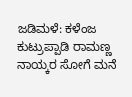ಜಡಿಮಳೆ: ಕಳೆಂಜ ಕುಟ್ರುಪ್ಪಾಡಿ ರಾಮಣ್ಣ ನಾಯ್ಕರ ಸೋಗೆ ಮನೆ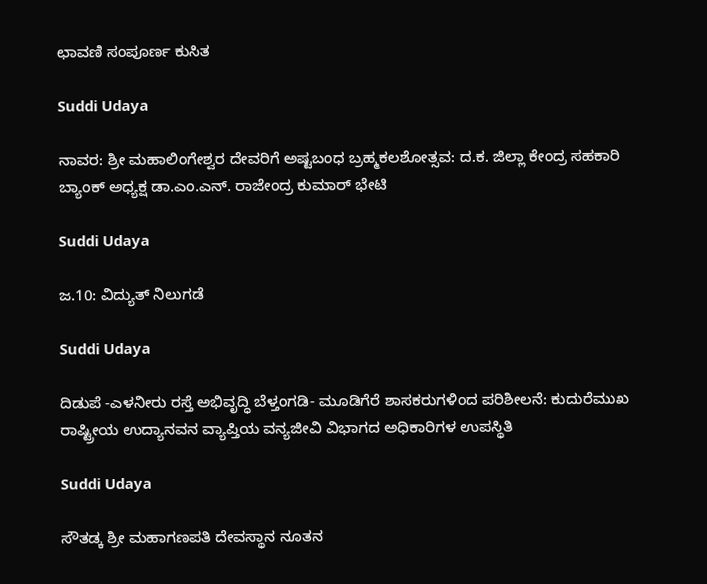ಛಾವಣಿ ಸಂಪೂರ್ಣ ಕುಸಿತ

Suddi Udaya

ನಾವರ: ಶ್ರೀ ಮಹಾಲಿಂಗೇಶ್ವರ ದೇವರಿಗೆ ಅಷ್ಟಬಂಧ ಬ್ರಹ್ಮಕಲಶೋತ್ಸವ: ದ.ಕ. ಜಿಲ್ಲಾ ಕೇಂದ್ರ ಸಹಕಾರಿ ಬ್ಯಾಂಕ್ ಅಧ್ಯಕ್ಷ ಡಾ.ಎಂ.ಎನ್. ರಾಜೇಂದ್ರ ಕುಮಾ‌ರ್ ಭೇಟಿ

Suddi Udaya

ಜ.10: ವಿದ್ಯುತ್ ನಿಲುಗಡೆ

Suddi Udaya

ದಿಡುಪೆ -ಎಳನೀರು ರಸ್ತೆ ಅಭಿವೃದ್ಧಿ ಬೆಳ್ತಂಗಡಿ- ಮೂಡಿಗೆರೆ ಶಾಸಕರುಗಳಿಂದ ಪರಿಶೀಲನೆ: ಕುದುರೆಮುಖ ರಾಷ್ಟ್ರೀಯ ಉದ್ಯಾನವನ ವ್ಯಾಪ್ತಿಯ ವನ್ಯಜೀವಿ ವಿಭಾಗದ ಅಧಿಕಾರಿಗಳ ಉಪಸ್ಥಿತಿ

Suddi Udaya

ಸೌತಡ್ಕ ಶ್ರೀ ಮಹಾಗಣಪತಿ ದೇವಸ್ಥಾನ ನೂತನ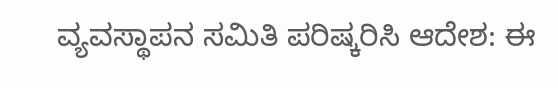ವ್ಯವಸ್ಥಾಪನ ಸಮಿತಿ ಪರಿಷ್ಕರಿಸಿ ಆದೇಶ: ಈ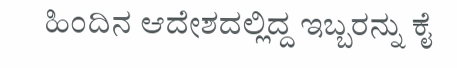ಹಿಂದಿನ ಆದೇಶದಲ್ಲಿದ್ದ ಇಬ್ಬರನ್ನು ಕೈ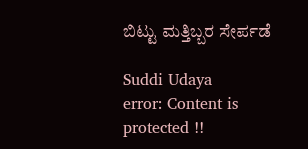ಬಿಟ್ಟು ಮತ್ತಿಬ್ಬರ ಸೇರ್ಪಡೆ

Suddi Udaya
error: Content is protected !!